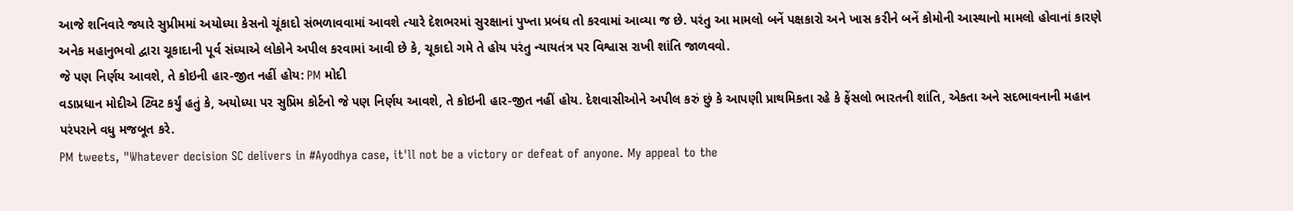આજે શનિવારે જ્યારે સુપ્રીમમાં અયોધ્યા કેસનો ચૂંકાદો સંભળાવવામાં આવશે ત્યારે દેશભરમાં સુરક્ષાનાં પુખ્તા પ્રબંઘ તો કરવામાં આવ્યા જ છે. પરંતુ આ મામલો બનેં પક્ષકારો અને ખાસ કરીને બનેં કોમોની આસ્થાનો મામલો હોવાનાં કારણે અનેક મહાનુભવો દ્વારા ચૂકાદાની પૂર્વ સંધ્યાએ લોકોને અપીલ કરવામાં આવી છે કે, ચૂકાદો ગમે તે હોય પરંતુ ન્યાયતંત્ર પર વિશ્વાસ રાખી શાંતિ જાળવવો.
જે પણ નિર્ણય આવશે, તે કોઇની હાર-જીત નહીં હોય: PM મોદી
વડાપ્રધાન મોદીએ ટ્વિટ કર્યું હતું કે, અયોધ્યા પર સુપ્રિમ કોર્ટનો જે પણ નિર્ણય આવશે, તે કોઇની હાર-જીત નહીં હોય. દેશવાસીઓને અપીલ કરું છું કે આપણી પ્રાથમિકતા રહે કે ફેંસલો ભારતની શાંતિ, એકતા અને સદભાવનાની મહાન પરંપરાને વધુ મજબૂત કરે.
PM tweets, "Whatever decision SC delivers in #Ayodhya case, it'll not be a victory or defeat of anyone. My appeal to the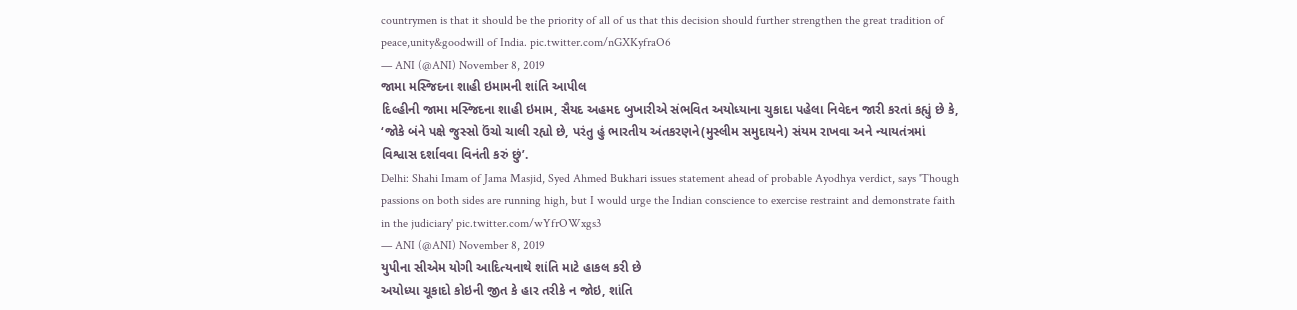countrymen is that it should be the priority of all of us that this decision should further strengthen the great tradition of peace,unity&goodwill of India. pic.twitter.com/nGXKyfraO6
— ANI (@ANI) November 8, 2019
જામા મસ્જિદના શાહી ઇમામની શાંતિ આપીલ
દિલ્હીની જામા મસ્જિદના શાહી ઇમામ, સૈયદ અહમદ બુખારીએ સંભવિત અયોધ્યાના ચુકાદા પહેલા નિવેદન જારી કરતાં કહ્યું છે કે, ‘જોકે બંને પક્ષે જુસ્સો ઉંચો ચાલી રહ્યો છે, પરંતુ હું ભારતીય અંતકરણને(મુસ્લીમ સમુદાયને) સંયમ રાખવા અને ન્યાયતંત્રમાં વિશ્વાસ દર્શાવવા વિનંતી કરું છું’.
Delhi: Shahi Imam of Jama Masjid, Syed Ahmed Bukhari issues statement ahead of probable Ayodhya verdict, says 'Though passions on both sides are running high, but I would urge the Indian conscience to exercise restraint and demonstrate faith in the judiciary' pic.twitter.com/wYfrOWxgs3
— ANI (@ANI) November 8, 2019
યુપીના સીએમ યોગી આદિત્યનાથે શાંતિ માટે હાકલ કરી છે
અયોધ્યા ચૂકાદો કોઇની જીત કે હાર તરીકે ન જોઇ, શાંતિ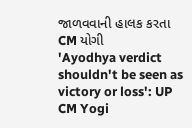જાળવવાની હાલક કરતા CM યોગી
'Ayodhya verdict shouldn't be seen as victory or loss': UP CM Yogi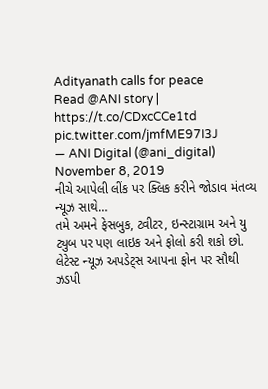Adityanath calls for peace
Read @ANI story | https://t.co/CDxcCCe1td pic.twitter.com/jmfME97I3J
— ANI Digital (@ani_digital) November 8, 2019
નીચે આપેલી લીંક પર ક્લિક કરીને જોડાવ મંતવ્ય ન્યૂઝ સાથે…
તમે અમને ફેસબુક, ટ્વીટર, ઇન્સ્ટાગ્રામ અને યુ ટ્યુબ પર પણ લાઇક અને ફોલો કરી શકો છો.
લેટેસ્ટ ન્યૂઝ અપડેટ્સ આપના ફોન પર સૌથી ઝડપી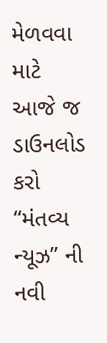મેળવવા માટે આજે જ ડાઉનલોડ કરો “મંતવ્ય ન્યૂઝ” ની નવી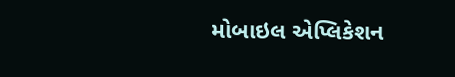મોબાઇલ એપ્લિકેશન